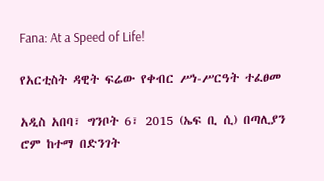Fana: At a Speed of Life!

የአርቲስት ዳዊት ፍሬው የቀብር ሥነ-ሥርዓት ተፈፀመ

አዲስ አበባ፣ ግንቦት 6፣ 2015 (ኤፍ ቢ ሲ) በጣሊያን ሮም ከተማ በድንገት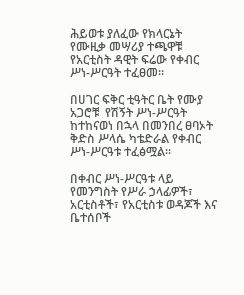ሕይወቱ ያለፈው የክላርኔት የሙዚቃ መሣሪያ ተጫዋቹ የአርቲስት ዳዊት ፍሬው የቀብር ሥነ-ሥርዓት ተፈፀመ።

በሀገር ፍቅር ቲዓትር ቤት የሙያ አጋሮቹ  የሽኝት ሥነ-ሥርዓት ከተከናወነ በኋላ በመንበረ ፀባኦት ቅድስ ሥላሴ ካቴድራል የቀብር ሥነ-ሥርዓቱ ተፈፅሟል፡፡

በቀብር ሥነ-ሥርዓቱ ላይ የመንግስት የሥራ ኃላፊዎች፣ አርቲስቶች፣ የአርቲስቱ ወዳጆች እና ቤተሰቦች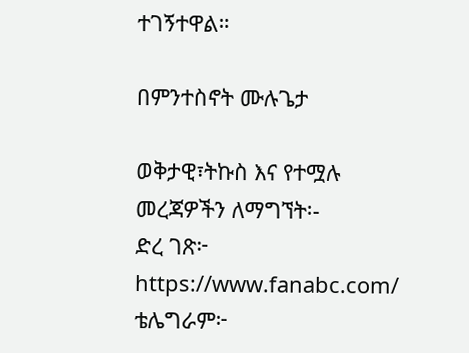ተገኝተዋል።

በምንተስኖት ሙሉጌታ

ወቅታዊ፣ትኩስ እና የተሟሉ መረጃዎችን ለማግኘት፡-
ድረ ገጽ፦ https://www.fanabc.com/
ቴሌግራም፦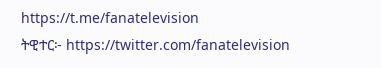https://t.me/fanatelevision
ትዊተር፦ https://twitter.com/fanatelevision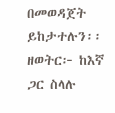በመወዳጀት ይከታተሉን፡፡
ዘወትር፦ ከእኛ ጋር ስላሉ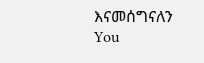እናመሰግናለን
You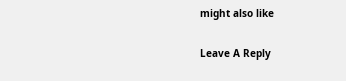might also like

Leave A Reply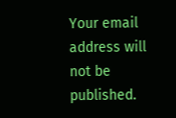Your email address will not be published.